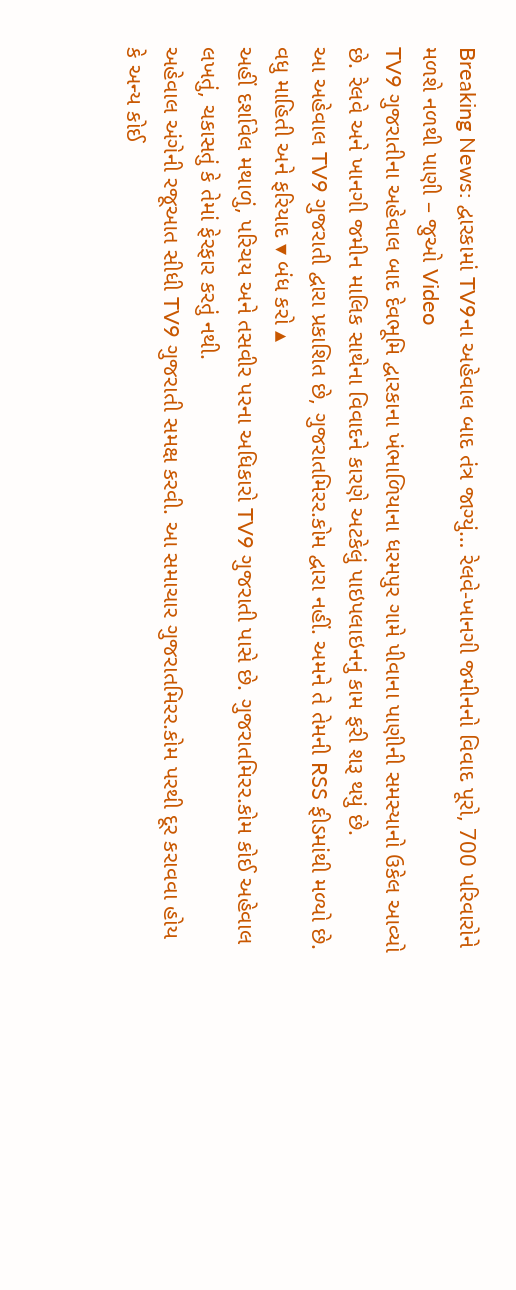Breaking News: દ્વારકામાં TV9ના અહેવાલ બાદ તંત્ર જાગ્યું… રેલવે-ખાનગી જમીનનો વિવાદ પૂરો, 700 પરિવારોને મળશે નળથી પાણી – જુઓ Video
TV9 ગુજરાતીના અહેવાલ બાદ દેવભૂમિ દ્વારકાના ખંભાળિયાના ધરમપુર ગામે પીવાના પાણીની સમસ્યાનો ઉકેલ આવ્યો છે. રેલવે અને ખાનગી જમીન માલિક સાથેના વિવાદને કારણે અટકેલું પાઇપલાઇનનું કામ ફરી શરૂ થયું છે.
આ અહેવાલ TV9 ગુજરાતી દ્વારા પ્રકાશિત છે, ગુજરાતમિરર.કોમ દ્વારા નહીં. અમને તે તેમની RSS ફીડમાંથી મળ્યો છે. વધુ માહિતી અને ફરિયાદ ▾ બંધ કરો ▴
અહીં દર્શાવેલ મથાળું, પરિચય અને તસવીર પરના અધિકારો TV9 ગુજરાતી પાસે છે. ગુજરાતમિરર.કોમ કોઈ અહેવાલ લખતું, ચકાસતું કે તેમાં ફેરફાર કરતું નથી.
અહેવાલ અંગેની રજૂઆત સીધી TV9 ગુજરાતી સમક્ષ કરવી. આ સમાચાર ગુજરાતમિરર.કોમ પરથી દૂર કરાવવા હોય કે અન્ય કોઈ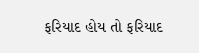ફરિયાદ હોય તો ફરિયાદ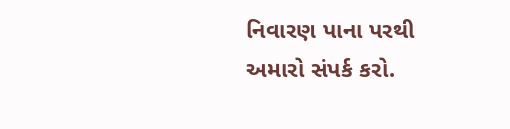નિવારણ પાના પરથી અમારો સંપર્ક કરો.